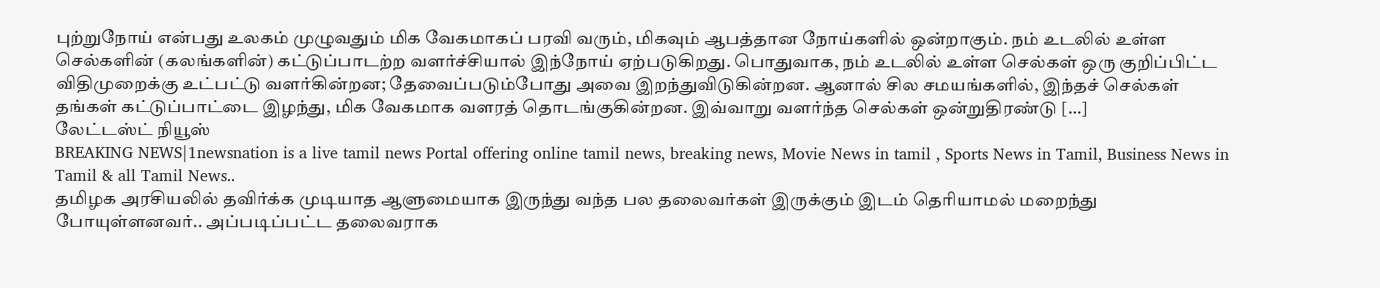புற்றுநோய் என்பது உலகம் முழுவதும் மிக வேகமாகப் பரவி வரும், மிகவும் ஆபத்தான நோய்களில் ஒன்றாகும். நம் உடலில் உள்ள செல்களின் (கலங்களின்) கட்டுப்பாடற்ற வளர்ச்சியால் இந்நோய் ஏற்படுகிறது. பொதுவாக, நம் உடலில் உள்ள செல்கள் ஒரு குறிப்பிட்ட விதிமுறைக்கு உட்பட்டு வளர்கின்றன; தேவைப்படும்போது அவை இறந்துவிடுகின்றன. ஆனால் சில சமயங்களில், இந்தச் செல்கள் தங்கள் கட்டுப்பாட்டை இழந்து, மிக வேகமாக வளரத் தொடங்குகின்றன. இவ்வாறு வளர்ந்த செல்கள் ஒன்றுதிரண்டு […]
லேட்டஸ்ட் நியூஸ்
BREAKING NEWS|1newsnation is a live tamil news Portal offering online tamil news, breaking news, Movie News in tamil , Sports News in Tamil, Business News in Tamil & all Tamil News..
தமிழக அரசியலில் தவிர்க்க முடியாத ஆளுமையாக இருந்து வந்த பல தலைவர்கள் இருக்கும் இடம் தெரியாமல் மறைந்து போயுள்ளனவர்.. அப்படிப்பட்ட தலைவராக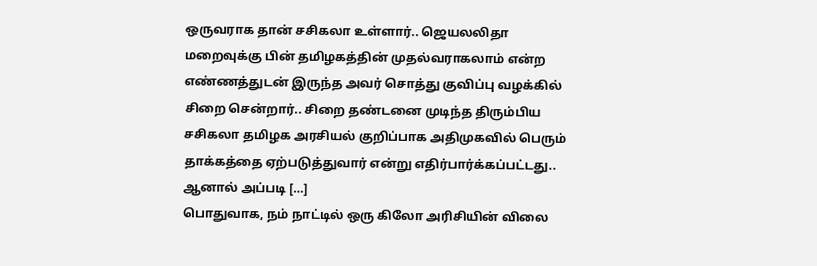ஒருவராக தான் சசிகலா உள்ளார்.. ஜெயலலிதா மறைவுக்கு பின் தமிழகத்தின் முதல்வராகலாம் என்ற எண்ணத்துடன் இருந்த அவர் சொத்து குவிப்பு வழக்கில் சிறை சென்றார்.. சிறை தண்டனை முடிந்த திரும்பிய சசிகலா தமிழக அரசியல் குறிப்பாக அதிமுகவில் பெரும் தாக்கத்தை ஏற்படுத்துவார் என்று எதிர்பார்க்கப்பட்டது.. ஆனால் அப்படி […]
பொதுவாக, நம் நாட்டில் ஒரு கிலோ அரிசியின் விலை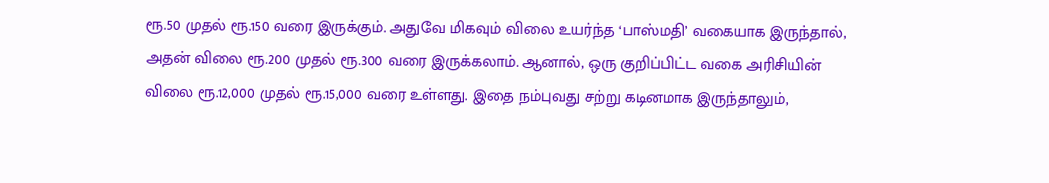ரூ.50 முதல் ரூ.150 வரை இருக்கும். அதுவே மிகவும் விலை உயர்ந்த ‘பாஸ்மதி’ வகையாக இருந்தால், அதன் விலை ரூ.200 முதல் ரூ.300 வரை இருக்கலாம். ஆனால், ஒரு குறிப்பிட்ட வகை அரிசியின் விலை ரூ.12,000 முதல் ரூ.15,000 வரை உள்ளது. இதை நம்புவது சற்று கடினமாக இருந்தாலும்,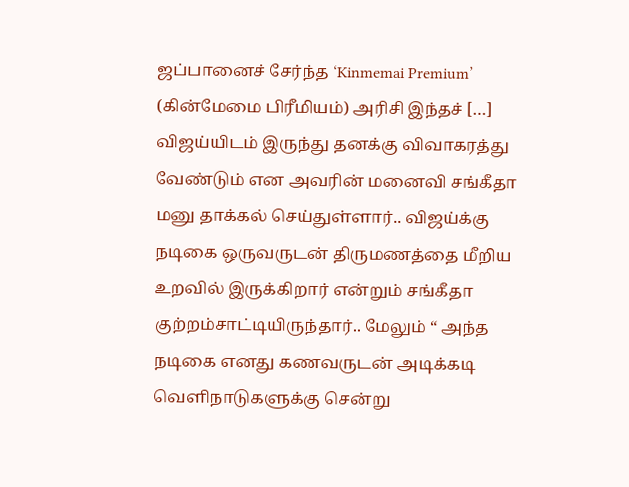ஜப்பானைச் சேர்ந்த ‘Kinmemai Premium’ (கின்மேமை பிரீமியம்) அரிசி இந்தச் […]
விஜய்யிடம் இருந்து தனக்கு விவாகரத்து வேண்டும் என அவரின் மனைவி சங்கீதா மனு தாக்கல் செய்துள்ளார்.. விஜய்க்கு நடிகை ஒருவருடன் திருமணத்தை மீறிய உறவில் இருக்கிறார் என்றும் சங்கீதா குற்றம்சாட்டியிருந்தார்.. மேலும் “ அந்த நடிகை எனது கணவருடன் அடிக்கடி வெளிநாடுகளுக்கு சென்று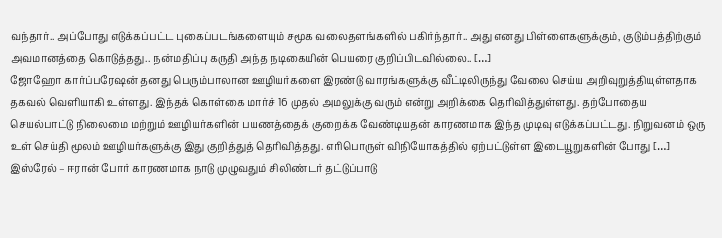வந்தார்.. அப்போது எடுக்கப்பட்ட புகைப்படங்களையும் சமூக வலைதளங்களில் பகிர்ந்தார்.. அது எனது பிள்ளைகளுக்கும், குடும்பத்திற்கும் அவமானத்தை கொடுத்தது.. நன்மதிப்பு கருதி அந்த நடிகையின் பெயரை குறிப்பிடவில்லை.. […]
ஜோஹோ கார்ப்பரேஷன் தனது பெரும்பாலான ஊழியர்களை இரண்டு வாரங்களுக்கு வீட்டிலிருந்து வேலை செய்ய அறிவுறுத்தியுள்ளதாக தகவல் வெளியாகி உள்ளது. இந்தக் கொள்கை மார்ச் 16 முதல் அமலுக்கு வரும் என்று அறிக்கை தெரிவித்துள்ளது. தற்போதைய செயல்பாட்டு நிலைமை மற்றும் ஊழியர்களின் பயணத்தைக் குறைக்க வேண்டியதன் காரணமாக இந்த முடிவு எடுக்கப்பட்டது. நிறுவனம் ஒரு உள் செய்தி மூலம் ஊழியர்களுக்கு இது குறித்துத் தெரிவித்தது. எரிபொருள் விநியோகத்தில் ஏற்பட்டுள்ள இடையூறுகளின் போது […]
இஸ்ரேல் – ஈரான் போர் காரணமாக நாடு முழுவதும் சிலிண்டர் தட்டுப்பாடு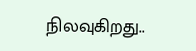நிலவுகிறது..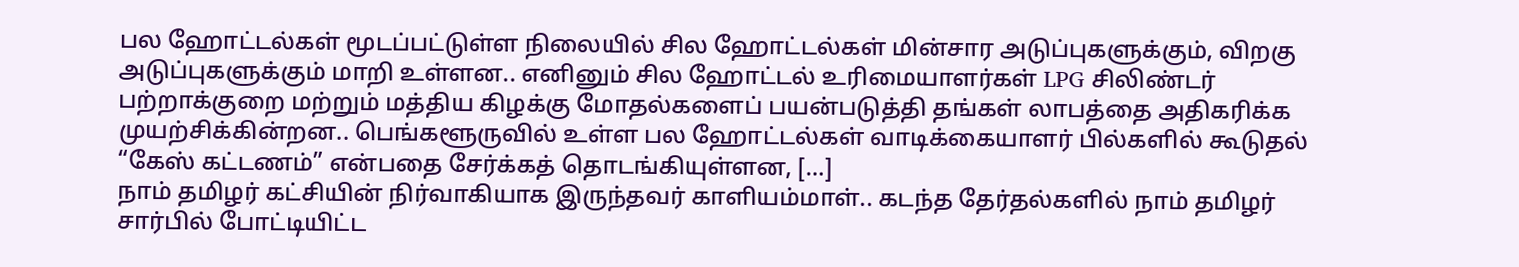பல ஹோட்டல்கள் மூடப்பட்டுள்ள நிலையில் சில ஹோட்டல்கள் மின்சார அடுப்புகளுக்கும், விறகு அடுப்புகளுக்கும் மாறி உள்ளன.. எனினும் சில ஹோட்டல் உரிமையாளர்கள் LPG சிலிண்டர் பற்றாக்குறை மற்றும் மத்திய கிழக்கு மோதல்களைப் பயன்படுத்தி தங்கள் லாபத்தை அதிகரிக்க முயற்சிக்கின்றன.. பெங்களூருவில் உள்ள பல ஹோட்டல்கள் வாடிக்கையாளர் பில்களில் கூடுதல் “கேஸ் கட்டணம்” என்பதை சேர்க்கத் தொடங்கியுள்ளன, […]
நாம் தமிழர் கட்சியின் நிர்வாகியாக இருந்தவர் காளியம்மாள்.. கடந்த தேர்தல்களில் நாம் தமிழர் சார்பில் போட்டியிட்ட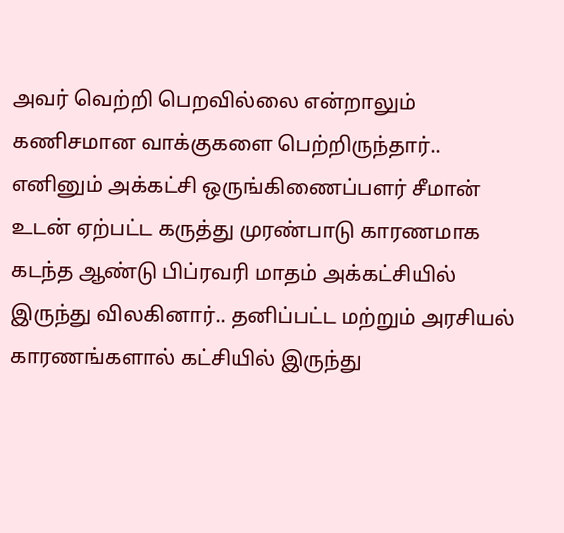அவர் வெற்றி பெறவில்லை என்றாலும் கணிசமான வாக்குகளை பெற்றிருந்தார்.. எனினும் அக்கட்சி ஒருங்கிணைப்பளர் சீமான் உடன் ஏற்பட்ட கருத்து முரண்பாடு காரணமாக கடந்த ஆண்டு பிப்ரவரி மாதம் அக்கட்சியில் இருந்து விலகினார்.. தனிப்பட்ட மற்றும் அரசியல் காரணங்களால் கட்சியில் இருந்து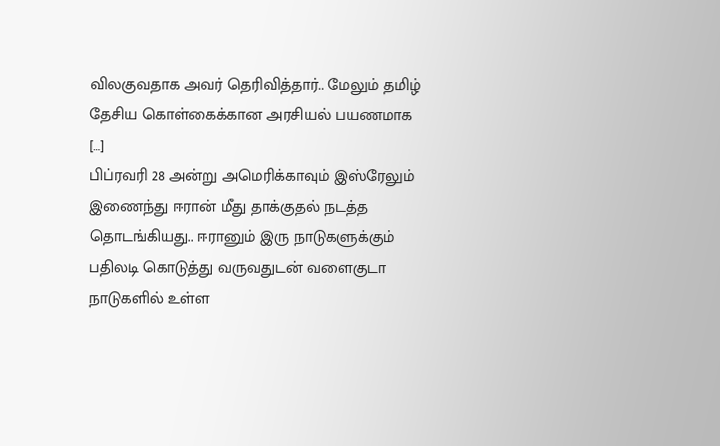விலகுவதாக அவர் தெரிவித்தார்.. மேலும் தமிழ் தேசிய கொள்கைக்கான அரசியல் பயணமாக […]
பிப்ரவரி 28 அன்று அமெரிக்காவும் இஸ்ரேலும் இணைந்து ஈரான் மீது தாக்குதல் நடத்த தொடங்கியது.. ஈரானும் இரு நாடுகளுக்கும் பதிலடி கொடுத்து வருவதுடன் வளைகுடா நாடுகளில் உள்ள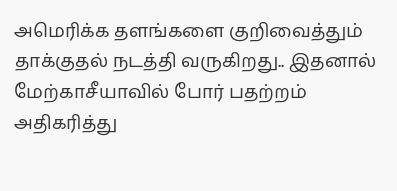அமெரிக்க தளங்களை குறிவைத்தும் தாக்குதல் நடத்தி வருகிறது.. இதனால் மேற்காசீயாவில் போர் பதற்றம் அதிகரித்து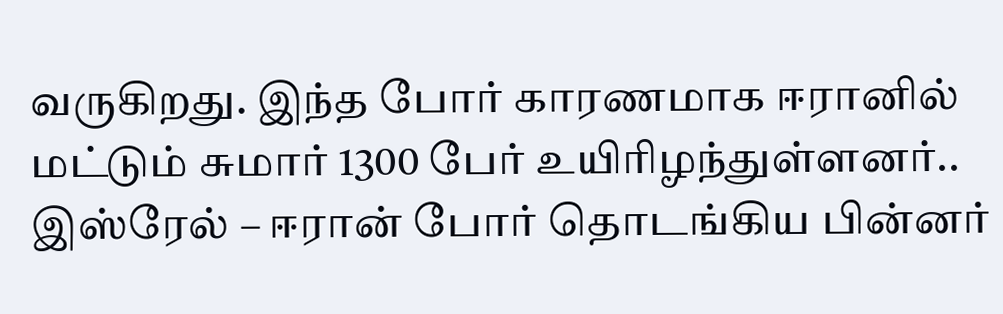வருகிறது. இந்த போர் காரணமாக ஈரானில் மட்டும் சுமார் 1300 பேர் உயிரிழந்துள்ளனர்.. இஸ்ரேல் – ஈரான் போர் தொடங்கிய பின்னர்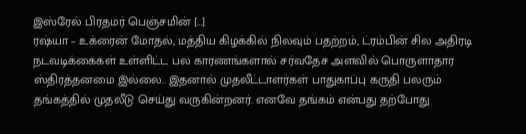இஸ்ரேல் பிரதமர் பெஞ்சமின் […]
ரஷ்யா – உக்ரைன் மோதல், மத்திய கிழக்கில் நிலவும் பதற்றம், ட்ரம்பின் சில அதிரடி நடவடிக்கைகள் உள்ளிட்ட பல காரணங்களால் சர்வதேச அளவில் பொருளாதார ஸ்திரத்தனமை இல்லை.. இதனால் முதலீட்டாளர்கள் பாதுகாப்பு கருதி பலரும் தங்கத்தில் முதலீடு செய்து வருகின்றனர். எனவே தங்கம் என்பது தற்போது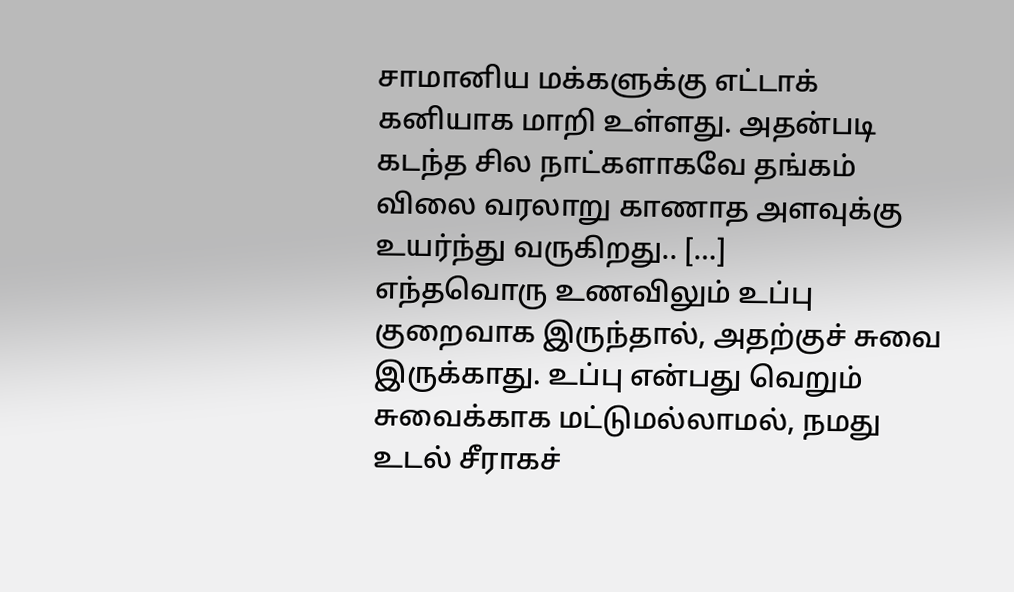சாமானிய மக்களுக்கு எட்டாக் கனியாக மாறி உள்ளது. அதன்படி கடந்த சில நாட்களாகவே தங்கம் விலை வரலாறு காணாத அளவுக்கு உயர்ந்து வருகிறது.. […]
எந்தவொரு உணவிலும் உப்பு குறைவாக இருந்தால், அதற்குச் சுவை இருக்காது. உப்பு என்பது வெறும் சுவைக்காக மட்டுமல்லாமல், நமது உடல் சீராகச்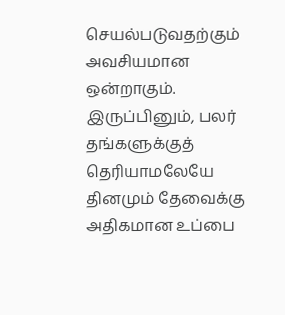செயல்படுவதற்கும் அவசியமான ஒன்றாகும். இருப்பினும், பலர் தங்களுக்குத் தெரியாமலேயே தினமும் தேவைக்கு அதிகமான உப்பை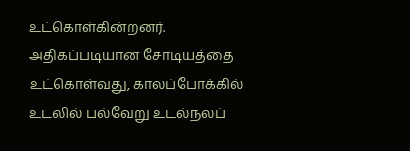உட்கொள்கின்றனர். அதிகப்படியான சோடியத்தை உட்கொள்வது, காலப்போக்கில் உடலில் பல்வேறு உடல்நலப்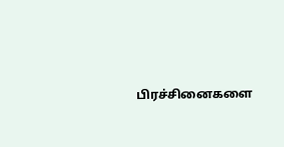பிரச்சினைகளை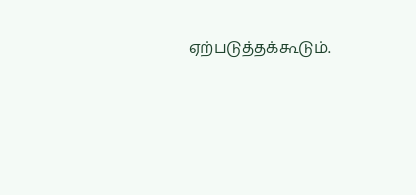ஏற்படுத்தக்கூடும்.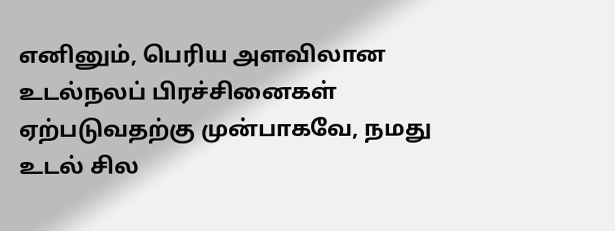எனினும், பெரிய அளவிலான உடல்நலப் பிரச்சினைகள் ஏற்படுவதற்கு முன்பாகவே, நமது உடல் சில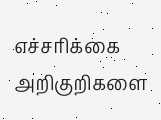எச்சரிக்கை அறிகுறிகளை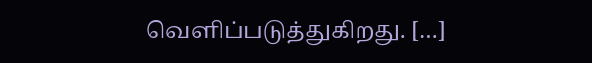வெளிப்படுத்துகிறது. […]